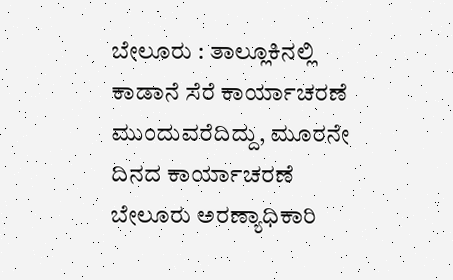ಬೇಲೂರು : ತಾಲ್ಲೂಕಿನಲ್ಲಿ ಕಾಡಾನೆ ಸೆರೆ ಕಾರ್ಯಾಚರಣೆ ಮುಂದುವರೆದಿದ್ದು, ಮೂರನೇ ದಿನದ ಕಾರ್ಯಾಚರಣೆ ಬೇಲೂರು ಅರಣ್ಯಾಧಿಕಾರಿ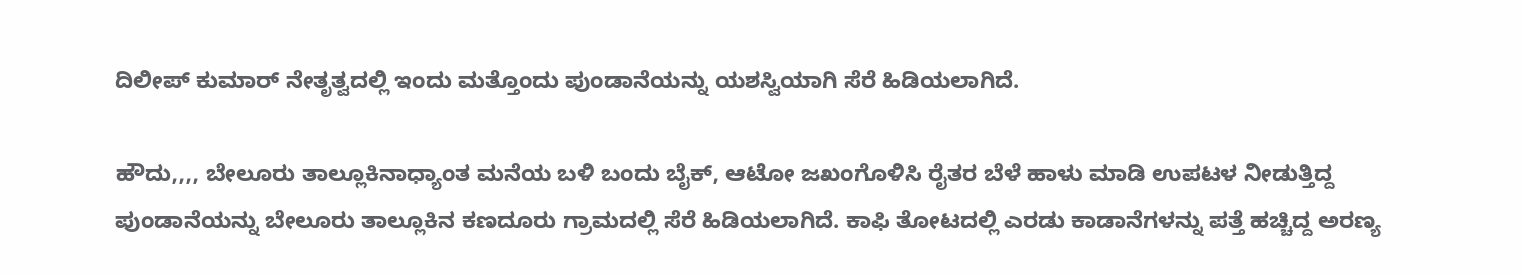ದಿಲೀಪ್ ಕುಮಾರ್‌ ನೇತೃತ್ವದಲ್ಲಿ ಇಂದು ಮತ್ತೊಂದು ಪುಂಡಾನೆಯನ್ನು ಯಶಸ್ವಿಯಾಗಿ ಸೆರೆ ಹಿಡಿಯಲಾಗಿದೆ.

ಹೌದು,,,, ಬೇಲೂರು ತಾಲ್ಲೂಕಿನಾಧ್ಯಾಂತ ಮನೆಯ ಬಳಿ ಬಂದು ಬೈಕ್, ಆಟೋ ಜಖಂಗೊಳಿಸಿ ರೈತರ ಬೆಳೆ ಹಾಳು ಮಾಡಿ ಉಪಟಳ ನೀಡುತ್ತಿದ್ದ ಪುಂಡಾನೆಯನ್ನು ಬೇಲೂರು ತಾಲ್ಲೂಕಿನ ಕಣದೂರು ಗ್ರಾಮದಲ್ಲಿ ಸೆರೆ ಹಿಡಿಯಲಾಗಿದೆ. ಕಾಫಿ ತೋಟದಲ್ಲಿ ಎರಡು ಕಾಡಾನೆಗಳನ್ನು ಪತ್ತೆ ಹಚ್ಚಿದ್ದ ಅರಣ್ಯ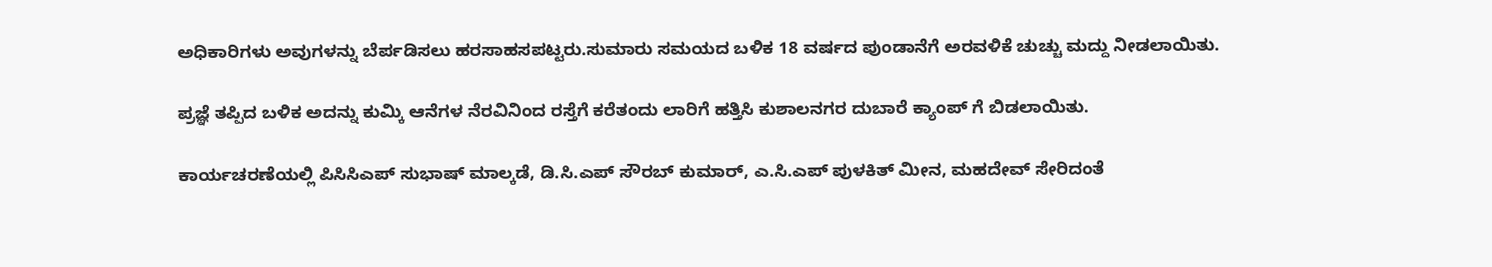ಅಧಿಕಾರಿಗಳು ಅವುಗಳನ್ನು ಬೆರ್ಪಡಿಸಲು ಹರಸಾಹಸಪಟ್ಟರು.ಸುಮಾರು ಸಮಯದ ಬಳಿಕ 18 ವರ್ಷದ ಪುಂಡಾನೆಗೆ ಅರವಳಿಕೆ ಚುಚ್ಚು ಮದ್ದು ನೀಡಲಾಯಿತು.

ಪ್ರಜ್ಞೆ ತಪ್ಪಿದ ಬಳಿಕ ಅದನ್ನು ಕುಮ್ಕಿ ಆನೆಗಳ ನೆರವಿನಿಂದ ರಸ್ತೆಗೆ ಕರೆತಂದು ಲಾರಿಗೆ ಹತ್ತಿಸಿ ಕುಶಾಲನಗರ ದುಬಾರೆ ಕ್ಯಾಂಪ್ ಗೆ ಬಿಡಲಾಯಿತು.

ಕಾರ್ಯಚರಣೆಯಲ್ಲಿ ಪಿಸಿಸಿಎಪ್ ಸುಭಾಷ್ ಮಾಲ್ಕಡೆ, ಡಿ.ಸಿ.ಎಪ್ ಸೌರಬ್ ಕುಮಾರ್, ಎ.ಸಿ.ಎಪ್ ಪುಳಕಿತ್ ಮೀನ, ಮಹದೇವ್ ಸೇರಿದಂತೆ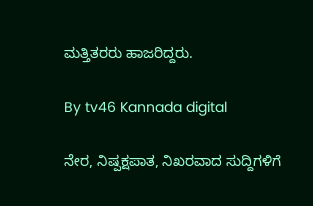ಮತ್ತಿತರರು ಹಾಜರಿದ್ದರು.

By tv46 Kannada digital

ನೇರ, ನಿಷ್ಪಕ್ಷಪಾತ, ನಿಖರವಾದ ಸುದ್ದಿಗಳಿಗೆ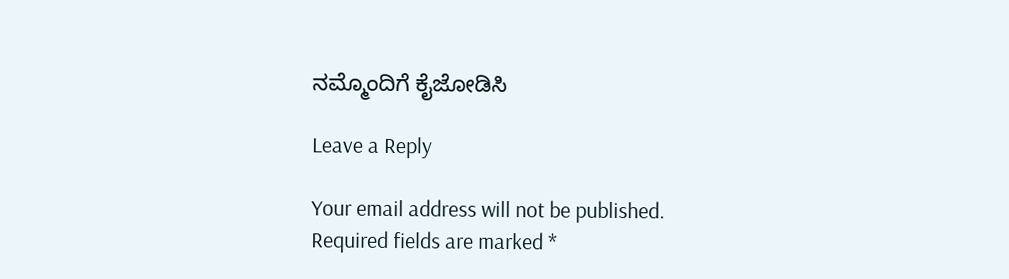ನಮ್ಮೊಂದಿಗೆ ಕೈಜೋಡಿಸಿ

Leave a Reply

Your email address will not be published. Required fields are marked *